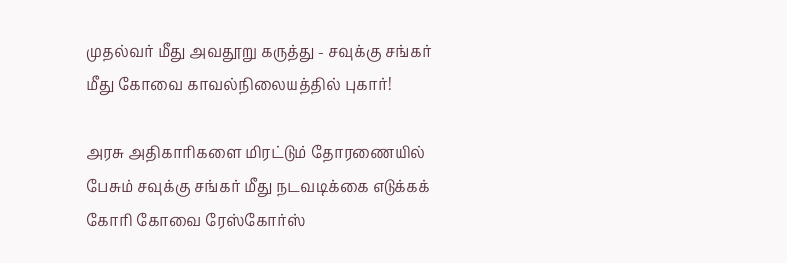முதல்வர் மீது அவதூறு கருத்து - சவுக்கு சங்கர் மீது கோவை காவல்நிலையத்தில் புகார்!

அரசு அதிகாரிகளை மிரட்டும் தோரணையில் பேசும் சவுக்கு சங்கர் மீது நடவடிக்கை எடுக்கக் கோரி கோவை ரேஸ்கோர்ஸ்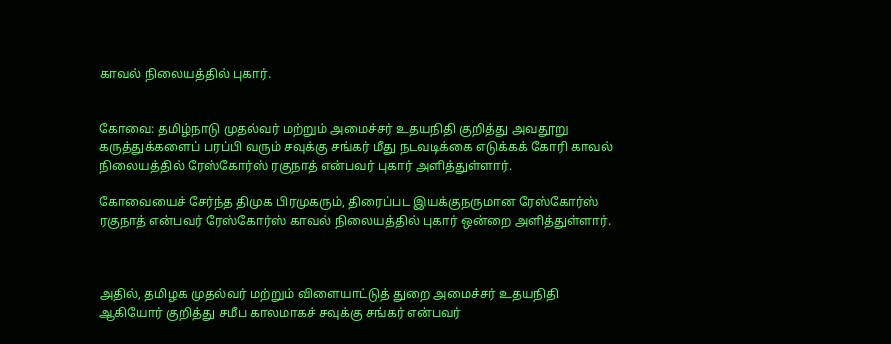காவல் நிலையத்தில் புகார்.


கோவை: தமிழ்நாடு முதல்வர் மற்றும் அமைச்சர் உதயநிதி குறித்து அவதூறு கருத்துக்களைப் பரப்பி வரும் சவுக்கு சங்கர் மீது நடவடிக்கை எடுக்கக் கோரி காவல் நிலையத்தில் ரேஸ்கோர்ஸ் ரகுநாத் என்பவர் புகார் அளித்துள்ளார்.

கோவையைச் சேர்ந்த திமுக பிரமுகரும், திரைப்பட இயக்குநருமான ரேஸ்கோர்ஸ் ரகுநாத் என்பவர் ரேஸ்கோர்ஸ் காவல் நிலையத்தில் புகார் ஒன்றை அளித்துள்ளார்.



அதில், தமிழக முதல்வர் மற்றும் விளையாட்டுத் துறை அமைச்சர் உதயநிதி ஆகியோர் குறித்து சமீப காலமாகச் சவுக்கு சங்கர் என்பவர்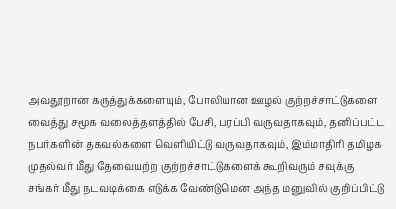அவதூறான கருத்துக்களையும், போலியான ஊழல் குற்றச்சாட்டுகளை வைத்து சமூக வலைத்தளத்தில் பேசி, பரப்பி வருவதாகவும், தனிப்பட்ட நபர்களின் தகவல்களை வெளியிட்டு வருவதாகவும், இம்மாதிரி தமிழக முதல்வர் மீது தேவையற்ற குற்றச்சாட்டுகளைக் கூறிவரும் சவுக்கு சங்கர் மீது நடவடிக்கை எடுக்க வேண்டுமென அந்த மனுவில் குறிப்பிட்டு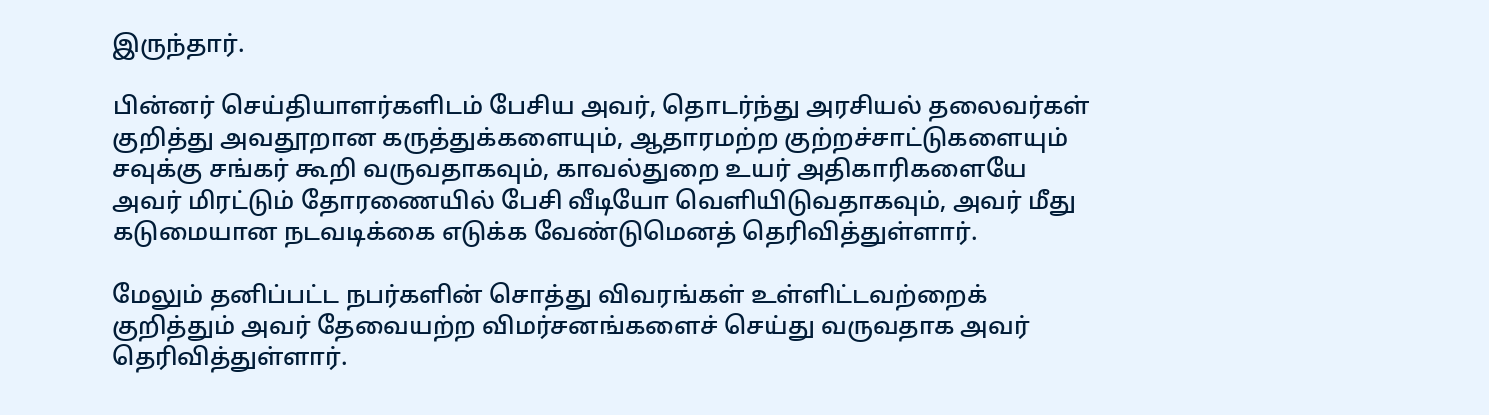இருந்தார்.

பின்னர் செய்தியாளர்களிடம் பேசிய அவர், தொடர்ந்து அரசியல் தலைவர்கள் குறித்து அவதூறான கருத்துக்களையும், ஆதாரமற்ற குற்றச்சாட்டுகளையும் சவுக்கு சங்கர் கூறி வருவதாகவும், காவல்துறை உயர் அதிகாரிகளையே அவர் மிரட்டும் தோரணையில் பேசி வீடியோ வெளியிடுவதாகவும், அவர் மீது கடுமையான நடவடிக்கை எடுக்க வேண்டுமெனத் தெரிவித்துள்ளார்.

மேலும் தனிப்பட்ட நபர்களின் சொத்து விவரங்கள் உள்ளிட்டவற்றைக் குறித்தும் அவர் தேவையற்ற விமர்சனங்களைச் செய்து வருவதாக அவர் தெரிவித்துள்ளார்.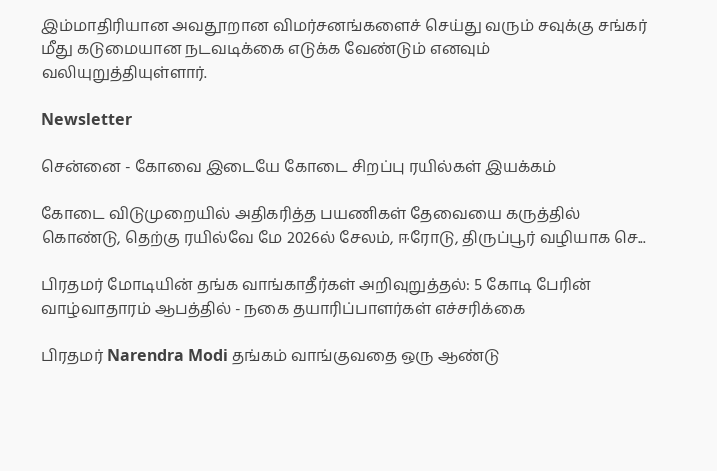இம்மாதிரியான அவதூறான விமர்சனங்களைச் செய்து வரும் சவுக்கு சங்கர் மீது கடுமையான நடவடிக்கை எடுக்க வேண்டும் எனவும் வலியுறுத்தியுள்ளார்.

Newsletter

சென்னை - கோவை இடையே கோடை சிறப்பு ரயில்கள் இயக்கம்

கோடை விடுமுறையில் அதிகரித்த பயணிகள் தேவையை கருத்தில் கொண்டு, தெற்கு ரயில்வே மே 2026ல் சேலம், ஈரோடு, திருப்பூர் வழியாக செ...

பிரதமர் மோடியின் தங்க வாங்காதீர்கள் அறிவுறுத்தல்: 5 கோடி பேரின் வாழ்வாதாரம் ஆபத்தில் - நகை தயாரிப்பாளர்கள் எச்சரிக்கை

பிரதமர் Narendra Modi தங்கம் வாங்குவதை ஒரு ஆண்டு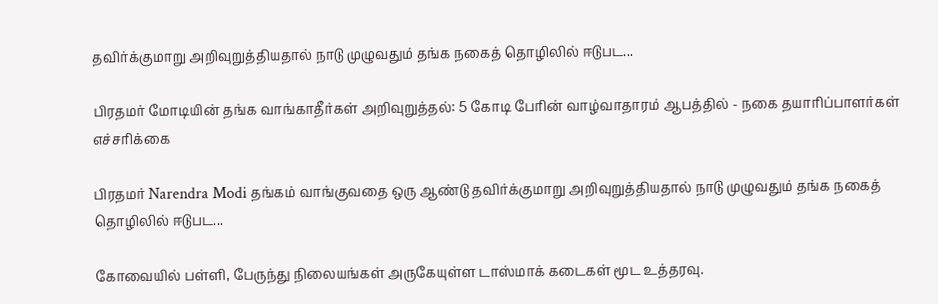தவிர்க்குமாறு அறிவுறுத்தியதால் நாடு முழுவதும் தங்க நகைத் தொழிலில் ஈடுபட...

பிரதமர் மோடியின் தங்க வாங்காதீர்கள் அறிவுறுத்தல்: 5 கோடி பேரின் வாழ்வாதாரம் ஆபத்தில் - நகை தயாரிப்பாளர்கள் எச்சரிக்கை

பிரதமர் Narendra Modi தங்கம் வாங்குவதை ஒரு ஆண்டு தவிர்க்குமாறு அறிவுறுத்தியதால் நாடு முழுவதும் தங்க நகைத் தொழிலில் ஈடுபட...

கோவையில் பள்ளி, பேருந்து நிலையங்கள் அருகேயுள்ள டாஸ்மாக் கடைகள் மூட உத்தரவு.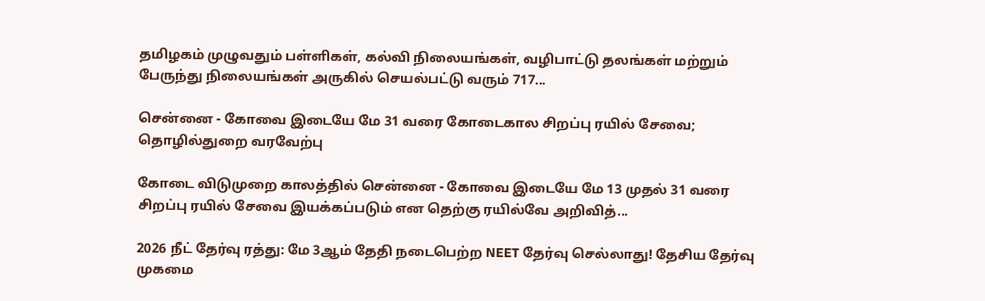தமிழகம் முழுவதும் பள்ளிகள், கல்வி நிலையங்கள், வழிபாட்டு தலங்கள் மற்றும் பேருந்து நிலையங்கள் அருகில் செயல்பட்டு வரும் 717...

சென்னை - கோவை இடையே மே 31 வரை கோடைகால சிறப்பு ரயில் சேவை; தொழில்துறை வரவேற்பு

கோடை விடுமுறை காலத்தில் சென்னை - கோவை இடையே மே 13 முதல் 31 வரை சிறப்பு ரயில் சேவை இயக்கப்படும் என தெற்கு ரயில்வே அறிவித்...

2026 நீட் தேர்வு ரத்து: மே 3ஆம் தேதி நடைபெற்ற NEET தேர்வு செல்லாது! தேசிய தேர்வு முகமை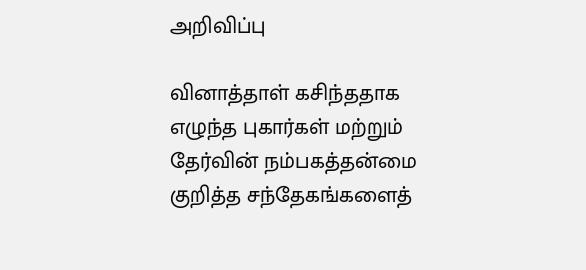அறிவிப்பு

வினாத்தாள் கசிந்ததாக எழுந்த புகார்கள் மற்றும் தேர்வின் நம்பகத்தன்மை குறித்த சந்தேகங்களைத்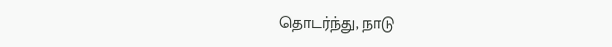தொடர்ந்து, நாடு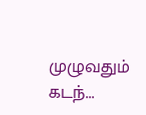முழுவதும் கடந்...